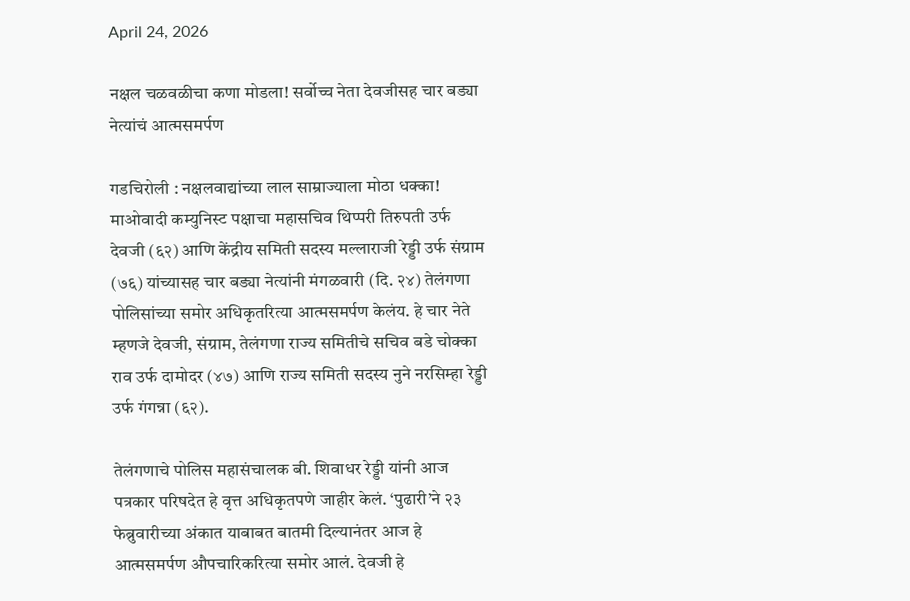April 24, 2026

नक्षल चळवळीचा कणा मोडला! सर्वोच्च नेता देवजीसह चार बड्या नेत्यांचं आत्मसमर्पण

गडचिरोली : नक्षलवाद्यांच्या लाल साम्राज्याला मोठा धक्का! माओवादी कम्युनिस्ट पक्षाचा महासचिव थिप्परी तिरुपती उर्फ देवजी (६२) आणि केंद्रीय समिती सदस्य मल्लाराजी रेड्डी उर्फ संग्राम (७६) यांच्यासह चार बड्या नेत्यांनी मंगळवारी (दि. २४) तेलंगणा पोलिसांच्या समोर अधिकृतरित्या आत्मसमर्पण केलंय. हे चार नेते म्हणजे देवजी, संग्राम, तेलंगणा राज्य समितीचे सचिव बडे चोक्का राव उर्फ दामोदर (४७) आणि राज्य समिती सदस्य नुने नरसिम्हा रेड्डी उर्फ गंगन्ना (६२).

तेलंगणाचे पोलिस महासंचालक बी. शिवाधर रेड्डी यांनी आज पत्रकार परिषदेत हे वृत्त अधिकृतपणे जाहीर केलं. ‘पुढारी’ने २३ फेब्रुवारीच्या अंकात याबाबत बातमी दिल्यानंतर आज हे आत्मसमर्पण औपचारिकरित्या समोर आलं. देवजी हे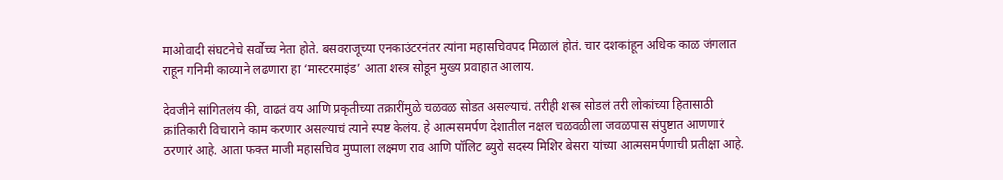माओवादी संघटनेचे सर्वोच्च नेता होते. बसवराजूच्या एनकाउंटरनंतर त्यांना महासचिवपद मिळालं होतं. चार दशकांहून अधिक काळ जंगलात राहून गनिमी काव्याने लढणारा हा ‘मास्टरमाइंड’ आता शस्त्र सोडून मुख्य प्रवाहात आलाय.

देवजीने सांगितलंय की, वाढतं वय आणि प्रकृतीच्या तक्रारींमुळे चळवळ सोडत असल्याचं. तरीही शस्त्र सोडलं तरी लोकांच्या हितासाठी क्रांतिकारी विचाराने काम करणार असल्याचं त्याने स्पष्ट केलंय. हे आत्मसमर्पण देशातील नक्षल चळवळीला जवळपास संपुष्टात आणणारं ठरणारं आहे. आता फक्त माजी महासचिव मुप्पाला लक्ष्मण राव आणि पॉलिट ब्युरो सदस्य मिशिर बेसरा यांच्या आत्मसमर्पणाची प्रतीक्षा आहे.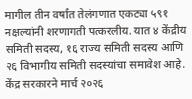मागील तीन वर्षांत तेलंगणात एकट्या ५९१ नक्षल्यांनी शरणागती पत्करलीय. यात ४ केंद्रीय समिती सदस्य, १६ राज्य समिती सदस्य आणि २६ विभागीय समिती सदस्यांचा समावेश आहे. केंद्र सरकारने मार्च २०२६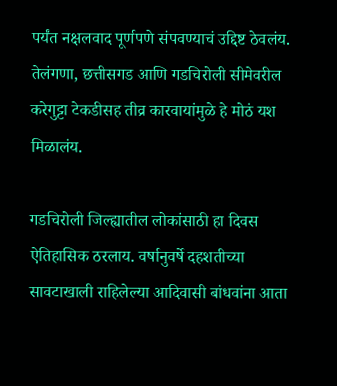पर्यंत नक्षलवाद पूर्णपणे संपवण्याचं उद्दिष्ट ठेवलंय. तेलंगणा, छत्तीसगड आणि गडचिरोली सीमेवरील करेगुट्टा टेकडीसह तीव्र कारवायांमुळे हे मोठं यश मिळालंय.

गडचिरोली जिल्ह्यातील लोकांसाठी हा दिवस ऐतिहासिक ठरलाय. वर्षानुवर्षे दहशतीच्या सावटाखाली राहिलेल्या आदिवासी बांधवांना आता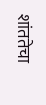शांततेचा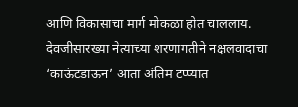आणि विकासाचा मार्ग मोकळा होत चाललाय. देवजीसारख्या नेत्याच्या शरणागतीने नक्षलवादाचा ‘काऊंटडाऊन’ आता अंतिम टप्प्यात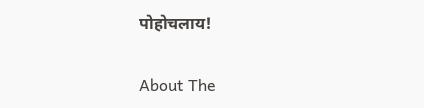पोहोचलाय!

About The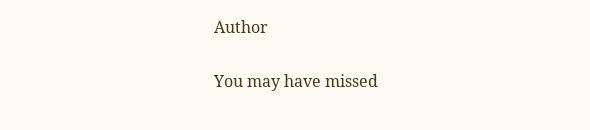Author

You may have missed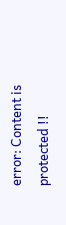error: Content is protected !!